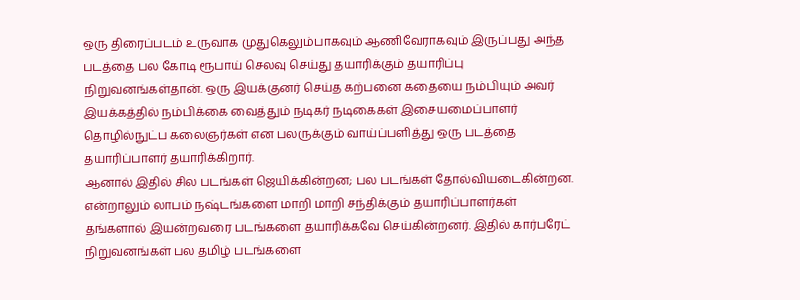ஒரு திரைப்படம் உருவாக முதுகெலும்பாகவும் ஆணிவேராகவும் இருப்பது அந்த படத்தை பல கோடி ரூபாய் செலவு செய்து தயாரிக்கும் தயாரிப்பு நிறுவனங்கள்தான். ஒரு இயக்குனர் செய்த கற்பனை கதையை நம்பியும் அவர் இயக்கத்தில் நம்பிக்கை வைத்தும் நடிகர் நடிகைகள் இசையமைப்பாளர் தொழில்நுட்ப கலைஞர்கள் என பலருக்கும் வாய்ப்பளித்து ஒரு படத்தை தயாரிப்பாளர் தயாரிக்கிறார்.
ஆனால் இதில் சில படங்கள் ஜெயிக்கின்றன; பல படங்கள் தோல்வியடைகின்றன. என்றாலும் லாபம் நஷ்டங்களை மாறி மாறி சந்திக்கும் தயாரிப்பாளர்கள் தங்களால் இயன்றவரை படங்களை தயாரிக்கவே செய்கின்றனர். இதில் கார்பரேட் நிறுவனங்கள் பல தமிழ் படங்களை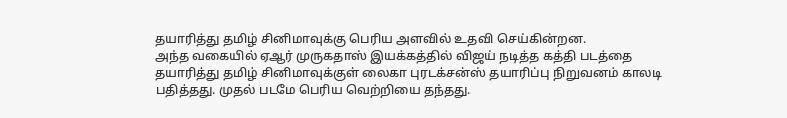தயாரித்து தமிழ் சினிமாவுக்கு பெரிய அளவில் உதவி செய்கின்றன.
அந்த வகையில் ஏஆர் முருகதாஸ் இயக்கத்தில் விஜய் நடித்த கத்தி படத்தை தயாரித்து தமிழ் சினிமாவுக்குள் லைகா புரடக்சன்ஸ் தயாரிப்பு நிறுவனம் காலடி பதித்தது. முதல் படமே பெரிய வெற்றியை தந்தது.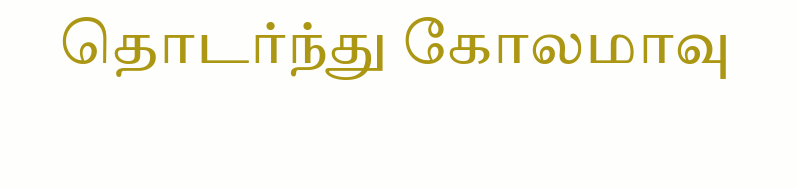தொடர்ந்து கோலமாவு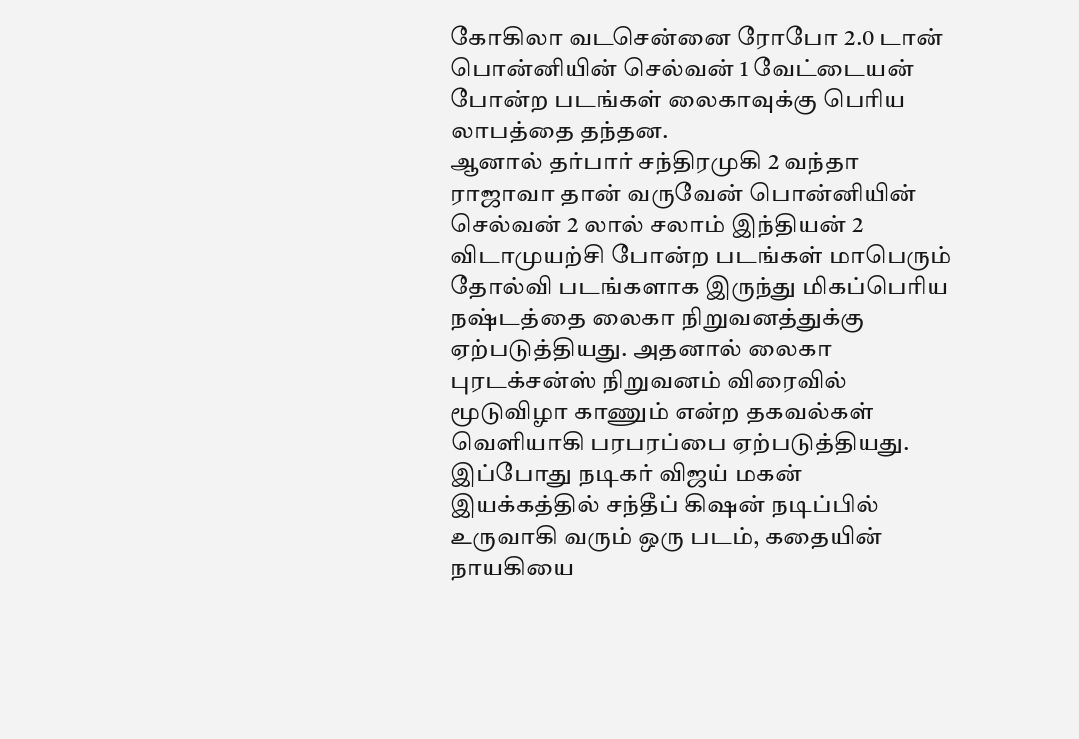கோகிலா வடசென்னை ரோபோ 2.0 டான் பொன்னியின் செல்வன் 1 வேட்டையன் போன்ற படங்கள் லைகாவுக்கு பெரிய லாபத்தை தந்தன.
ஆனால் தர்பார் சந்திரமுகி 2 வந்தா ராஜாவா தான் வருவேன் பொன்னியின் செல்வன் 2 லால் சலாம் இந்தியன் 2 விடாமுயற்சி போன்ற படங்கள் மாபெரும் தோல்வி படங்களாக இருந்து மிகப்பெரிய நஷ்டத்தை லைகா நிறுவனத்துக்கு ஏற்படுத்தியது. அதனால் லைகா புரடக்சன்ஸ் நிறுவனம் விரைவில் மூடுவிழா காணும் என்ற தகவல்கள் வெளியாகி பரபரப்பை ஏற்படுத்தியது.
இப்போது நடிகர் விஜய் மகன் இயக்கத்தில் சந்தீப் கிஷன் நடிப்பில் உருவாகி வரும் ஒரு படம், கதையின் நாயகியை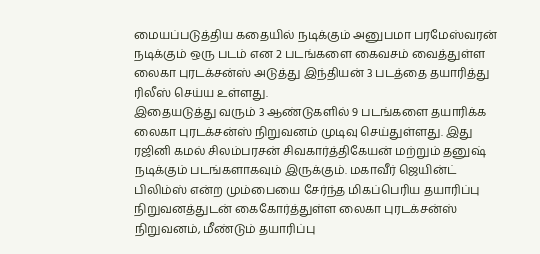மையப்படுத்திய கதையில் நடிக்கும் அனுபமா பரமேஸ்வரன் நடிக்கும் ஒரு படம் என 2 படங்களை கைவசம் வைத்துள்ள லைகா புரடக்சன்ஸ் அடுத்து இந்தியன் 3 படத்தை தயாரித்து ரிலீஸ் செய்ய உள்ளது.
இதையடுத்து வரும் 3 ஆண்டுகளில் 9 படங்களை தயாரிக்க லைகா புரடக்சன்ஸ் நிறுவனம் முடிவு செய்துள்ளது. இது ரஜினி கமல் சிலம்பரசன் சிவகார்த்திகேயன் மற்றும் தனுஷ் நடிக்கும் படங்களாகவும் இருக்கும். மகாவீர் ஜெயின்ட் பிலிம்ஸ் என்ற மும்பையை சேர்ந்த மிகப்பெரிய தயாரிப்பு நிறுவனத்துடன் கைகோர்த்துள்ள லைகா புரடக்சன்ஸ் நிறுவனம், மீண்டும் தயாரிப்பு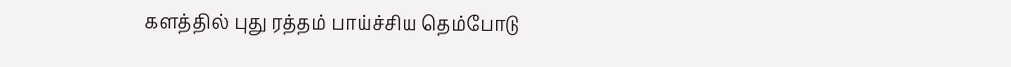களத்தில் புது ரத்தம் பாய்ச்சிய தெம்போடு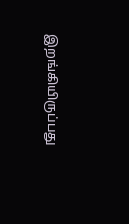இறங்கியிருப்பது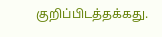குறிப்பிடத்தக்கது.